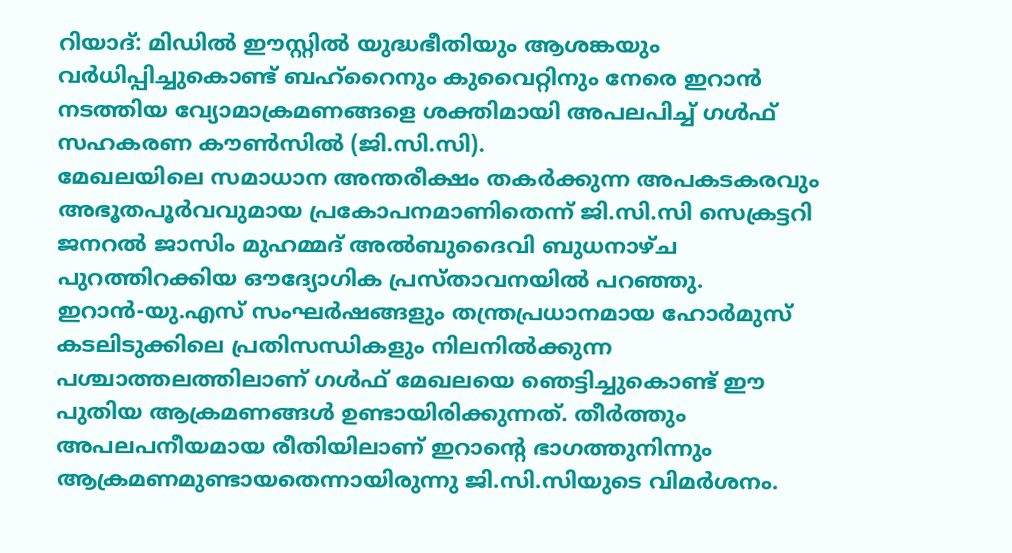റിയാദ്: മിഡിൽ ഈസ്റ്റിൽ യുദ്ധഭീതിയും ആശങ്കയും വർധിപ്പിച്ചുകൊണ്ട് ബഹ്റൈനും കുവൈറ്റിനും നേരെ ഇറാൻ നടത്തിയ വ്യോമാക്രമണങ്ങളെ ശക്തിമായി അപലപിച്ച് ഗൾഫ് സഹകരണ കൗൺസിൽ (ജി.സി.സി).
മേഖലയിലെ സമാധാന അന്തരീക്ഷം തകർക്കുന്ന അപകടകരവും അഭൂതപൂർവവുമായ പ്രകോപനമാണിതെന്ന് ജി.സി.സി സെക്രട്ടറി ജനറൽ ജാസിം മുഹമ്മദ് അൽബുദൈവി ബുധനാഴ്ച പുറത്തിറക്കിയ ഔദ്യോഗിക പ്രസ്താവനയിൽ പറഞ്ഞു.
ഇറാൻ-യു.എസ് സംഘർഷങ്ങളും തന്ത്രപ്രധാനമായ ഹോർമുസ് കടലിടുക്കിലെ പ്രതിസന്ധികളും നിലനിൽക്കുന്ന പശ്ചാത്തലത്തിലാണ് ഗൾഫ് മേഖലയെ ഞെട്ടിച്ചുകൊണ്ട് ഈ പുതിയ ആക്രമണങ്ങൾ ഉണ്ടായിരിക്കുന്നത്. തീർത്തും അപലപനീയമായ രീതിയിലാണ് ഇറാന്റെ ഭാഗത്തുനിന്നും ആക്രമണമുണ്ടായതെന്നായിരുന്നു ജി.സി.സിയുടെ വിമർശനം.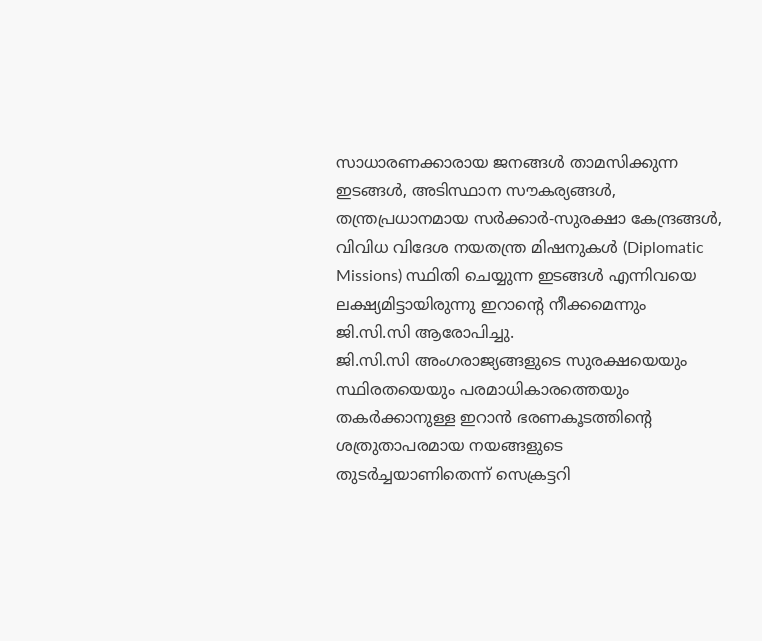സാധാരണക്കാരായ ജനങ്ങൾ താമസിക്കുന്ന ഇടങ്ങൾ, അടിസ്ഥാന സൗകര്യങ്ങൾ, തന്ത്രപ്രധാനമായ സർക്കാർ-സുരക്ഷാ കേന്ദ്രങ്ങൾ, വിവിധ വിദേശ നയതന്ത്ര മിഷനുകൾ (Diplomatic Missions) സ്ഥിതി ചെയ്യുന്ന ഇടങ്ങൾ എന്നിവയെ ലക്ഷ്യമിട്ടായിരുന്നു ഇറാന്റെ നീക്കമെന്നും ജി.സി.സി ആരോപിച്ചു.
ജി.സി.സി അംഗരാജ്യങ്ങളുടെ സുരക്ഷയെയും സ്ഥിരതയെയും പരമാധികാരത്തെയും തകർക്കാനുള്ള ഇറാൻ ഭരണകൂടത്തിന്റെ ശത്രുതാപരമായ നയങ്ങളുടെ തുടർച്ചയാണിതെന്ന് സെക്രട്ടറി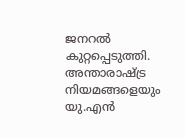ജനറൽ കുറ്റപ്പെടുത്തി. അന്താരാഷ്ട്ര നിയമങ്ങളെയും യു.എൻ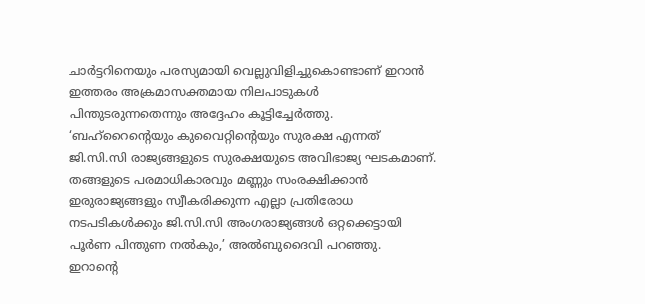ചാർട്ടറിനെയും പരസ്യമായി വെല്ലുവിളിച്ചുകൊണ്ടാണ് ഇറാൻ ഇത്തരം അക്രമാസക്തമായ നിലപാടുകൾ പിന്തുടരുന്നതെന്നും അദ്ദേഹം കൂട്ടിച്ചേർത്തു.
‘ബഹ്റൈന്റെയും കുവൈറ്റിന്റെയും സുരക്ഷ എന്നത് ജി.സി.സി രാജ്യങ്ങളുടെ സുരക്ഷയുടെ അവിഭാജ്യ ഘടകമാണ്. തങ്ങളുടെ പരമാധികാരവും മണ്ണും സംരക്ഷിക്കാൻ ഇരുരാജ്യങ്ങളും സ്വീകരിക്കുന്ന എല്ലാ പ്രതിരോധ നടപടികൾക്കും ജി.സി.സി അംഗരാജ്യങ്ങൾ ഒറ്റക്കെട്ടായി പൂർണ പിന്തുണ നൽകും,’ അൽബുദൈവി പറഞ്ഞു.
ഇറാന്റെ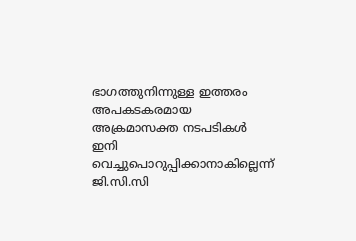ഭാഗത്തുനിന്നുള്ള ഇത്തരം അപകടകരമായ അക്രമാസക്ത നടപടികൾ ഇനി വെച്ചുപൊറുപ്പിക്കാനാകില്ലെന്ന് ജി.സി.സി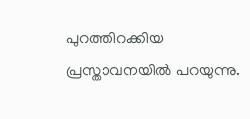പുറത്തിറക്കിയ പ്രസ്താവനയിൽ പറയുന്നു.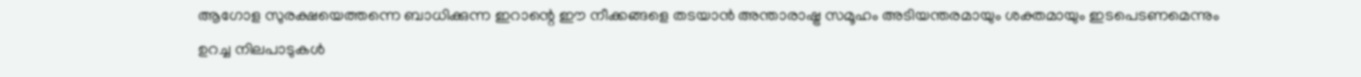ആഗോള സുരക്ഷയെത്തന്നെ ബാധിക്കുന്ന ഇറാന്റെ ഈ നീക്കങ്ങളെ തടയാൻ അന്താരാഷ്ട്ര സമൂഹം അടിയന്തരമായും ശക്തമായും ഇടപെടണമെന്നും ഉറച്ച നിലപാടുകൾ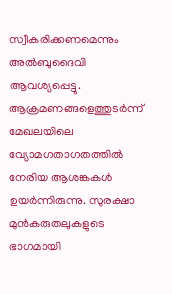സ്വീകരിക്കണമെന്നും അൽബുദൈവി ആവശ്യപ്പെട്ടു.
ആക്രമണങ്ങളെത്തുടർന്ന് മേഖലയിലെ വ്യോമഗതാഗതത്തിൽ നേരിയ ആശങ്കകൾ ഉയർന്നിരുന്നു. സുരക്ഷാ മുൻകരുതലുകളുടെ ഭാഗമായി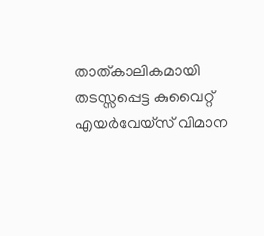താത്കാലികമായി തടസ്സപ്പെട്ട കുവൈറ്റ് എയർവേയ്സ് വിമാന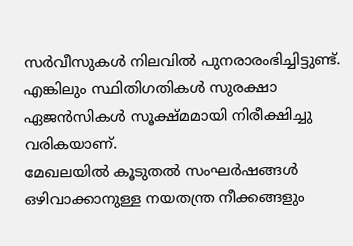സർവീസുകൾ നിലവിൽ പുനരാരംഭിച്ചിട്ടുണ്ട്. എങ്കിലും സ്ഥിതിഗതികൾ സുരക്ഷാ ഏജൻസികൾ സൂക്ഷ്മമായി നിരീക്ഷിച്ചു വരികയാണ്.
മേഖലയിൽ കൂടുതൽ സംഘർഷങ്ങൾ ഒഴിവാക്കാനുള്ള നയതന്ത്ര നീക്കങ്ങളും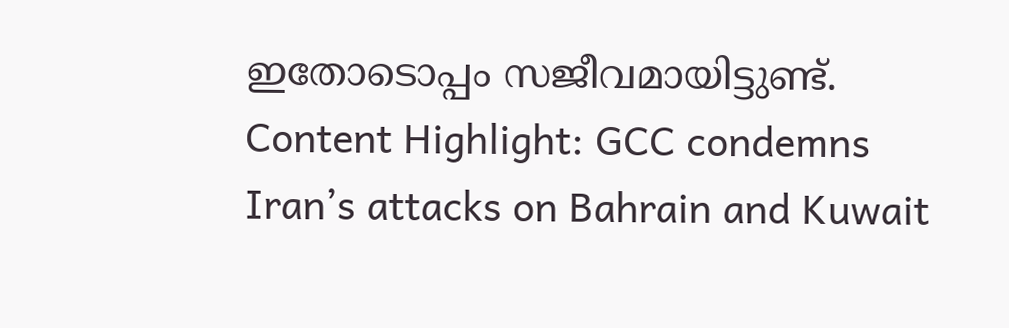ഇതോടൊപ്പം സജീവമായിട്ടുണ്ട്.
Content Highlight: GCC condemns Iran’s attacks on Bahrain and Kuwait